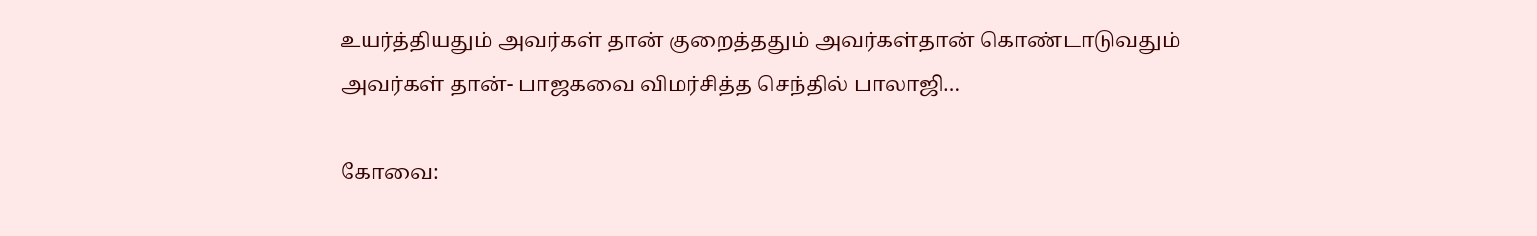உயர்த்தியதும் அவர்கள் தான் குறைத்ததும் அவர்கள்தான் கொண்டாடுவதும் அவர்கள் தான்- பாஜகவை விமர்சித்த செந்தில் பாலாஜி…

கோவை: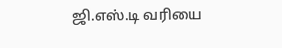ஜி.எஸ்.டி வரியை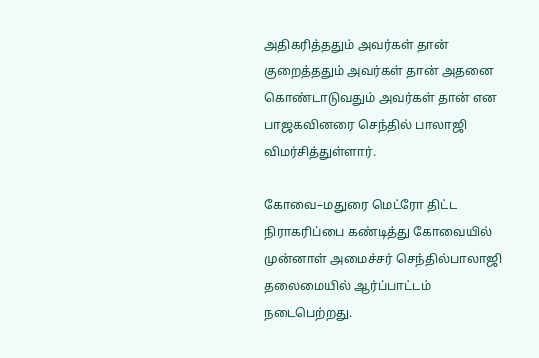அதிகரித்ததும் அவர்கள் தான் குறைத்ததும் அவர்கள் தான் அதனை கொண்டாடுவதும் அவர்கள் தான் என பாஜகவினரை செந்தில் பாலாஜி விமர்சித்துள்ளார்.

கோவை–மதுரை மெட்ரோ திட்ட நிராகரிப்பை கண்டித்து கோவையில் முன்னாள் அமைச்சர் செந்தில்பாலாஜி தலைமையில் ஆர்ப்பாட்டம் நடைபெற்றது.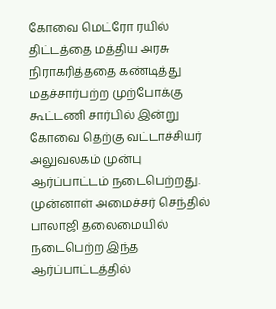கோவை மெட்ரோ ரயில் திட்டத்தை மத்திய அரசு நிராகரித்ததை கண்டித்து மதச்சார்பற்ற முற்போக்கு கூட்டணி சார்பில் இன்று கோவை தெற்கு வட்டாச்சியர் அலுவலகம் முன்பு ஆர்ப்பாட்டம் நடைபெற்றது. முன்னாள் அமைச்சர் செந்தில் பாலாஜி தலைமையில் நடைபெற்ற இந்த ஆர்ப்பாட்டத்தில்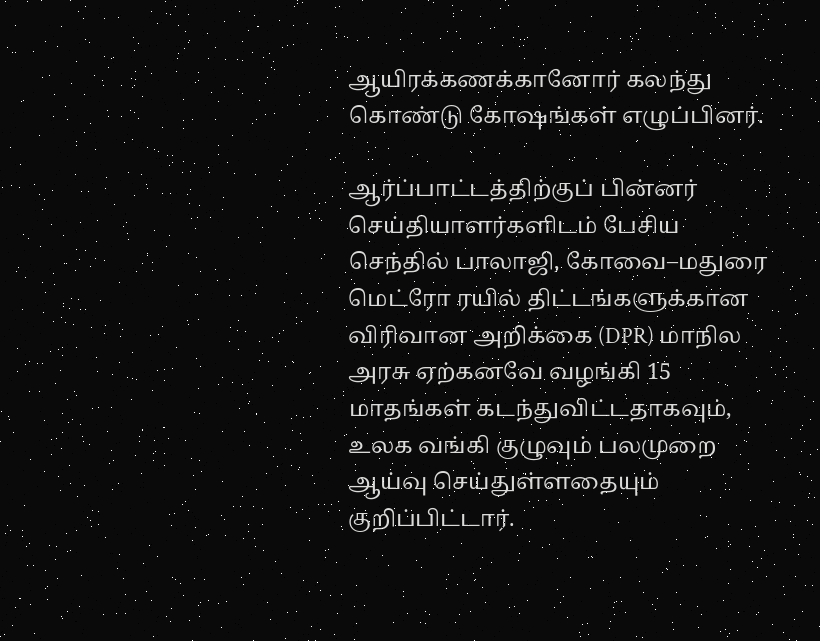ஆயிரக்கணக்கானோர் கலந்து கொண்டு கோஷங்கள் எழுப்பினர்.

ஆர்ப்பாட்டத்திற்குப் பின்னர் செய்தியாளர்களிடம் பேசிய செந்தில் பாலாஜி, கோவை–மதுரை மெட்ரோ ரயில் திட்டங்களுக்கான விரிவான அறிக்கை (DPR) மாநில அரசு ஏற்கனவே வழங்கி 15 மாதங்கள் கடந்துவிட்டதாகவும், உலக வங்கி குழுவும் பலமுறை ஆய்வு செய்துள்ளதையும் குறிப்பிட்டார்.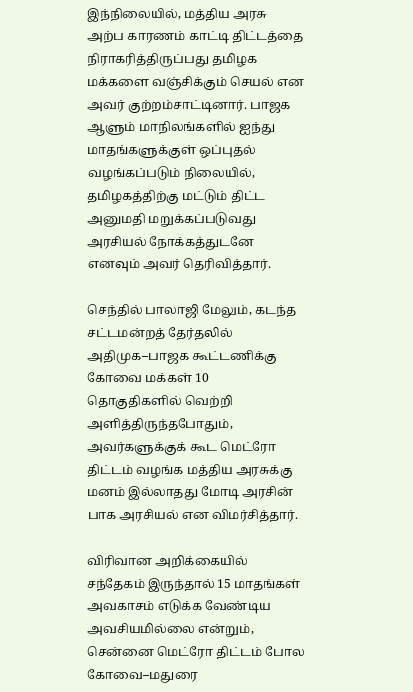இந்நிலையில், மத்திய அரசு அற்ப காரணம் காட்டி திட்டத்தை நிராகரித்திருப்பது தமிழக மக்களை வஞ்சிக்கும் செயல் என அவர் குற்றம்சாட்டினார். பாஜக ஆளும் மாநிலங்களில் ஐந்து மாதங்களுக்குள் ஒப்புதல் வழங்கப்படும் நிலையில், தமிழகத்திற்கு மட்டும் திட்ட அனுமதி மறுக்கப்படுவது அரசியல் நோக்கத்துடனே எனவும் அவர் தெரிவித்தார்.

செந்தில் பாலாஜி மேலும், கடந்த சட்டமன்றத் தேர்தலில் அதிமுக–பாஜக கூட்டணிக்கு கோவை மக்கள் 10 தொகுதிகளில் வெற்றி அளித்திருந்தபோதும், அவர்களுக்குக் கூட மெட்ரோ திட்டம் வழங்க மத்திய அரசுக்கு மனம் இல்லாதது மோடி அரசின் பாக அரசியல் என விமர்சித்தார்.

விரிவான அறிக்கையில் சந்தேகம் இருந்தால் 15 மாதங்கள் அவகாசம் எடுக்க வேண்டிய அவசியமில்லை என்றும், சென்னை மெட்ரோ திட்டம் போல கோவை–மதுரை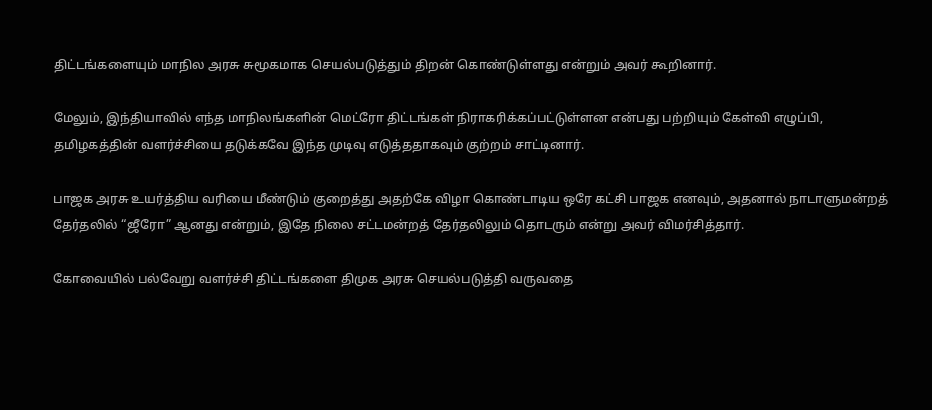திட்டங்களையும் மாநில அரசு சுமூகமாக செயல்படுத்தும் திறன் கொண்டுள்ளது என்றும் அவர் கூறினார்.

மேலும், இந்தியாவில் எந்த மாநிலங்களின் மெட்ரோ திட்டங்கள் நிராகரிக்கப்பட்டுள்ளன என்பது பற்றியும் கேள்வி எழுப்பி, தமிழகத்தின் வளர்ச்சியை தடுக்கவே இந்த முடிவு எடுத்ததாகவும் குற்றம் சாட்டினார்.

பாஜக அரசு உயர்த்திய வரியை மீண்டும் குறைத்து அதற்கே விழா கொண்டாடிய ஒரே கட்சி பாஜக எனவும், அதனால் நாடாளுமன்றத் தேர்தலில் “ஜீரோ” ஆனது என்றும், இதே நிலை சட்டமன்றத் தேர்தலிலும் தொடரும் என்று அவர் விமர்சித்தார்.

கோவையில் பல்வேறு வளர்ச்சி திட்டங்களை திமுக அரசு செயல்படுத்தி வருவதை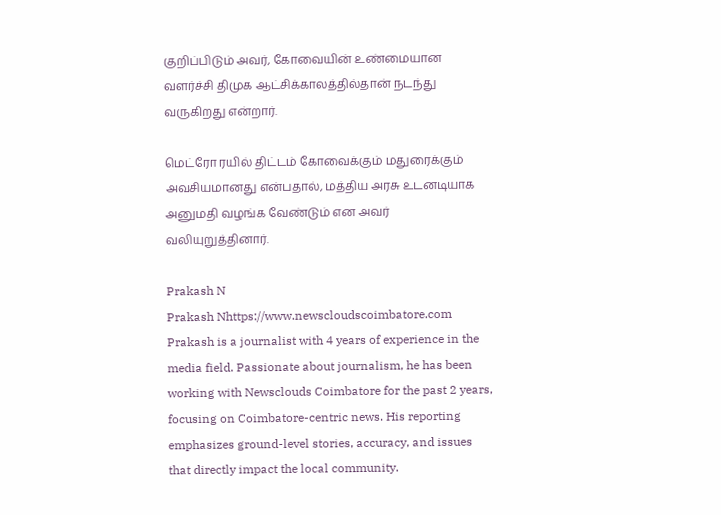குறிப்பிடும் அவர், கோவையின் உண்மையான வளர்ச்சி திமுக ஆட்சிக்காலத்தில்தான் நடந்து வருகிறது என்றார்.

மெட்ரோ ரயில் திட்டம் கோவைக்கும் மதுரைக்கும் அவசியமானது என்பதால், மத்திய அரசு உடனடியாக அனுமதி வழங்க வேண்டும் என அவர் வலியுறுத்தினார்.

Prakash N
Prakash Nhttps://www.newscloudscoimbatore.com
Prakash is a journalist with 4 years of experience in the media field. Passionate about journalism, he has been working with Newsclouds Coimbatore for the past 2 years, focusing on Coimbatore-centric news. His reporting emphasizes ground-level stories, accuracy, and issues that directly impact the local community.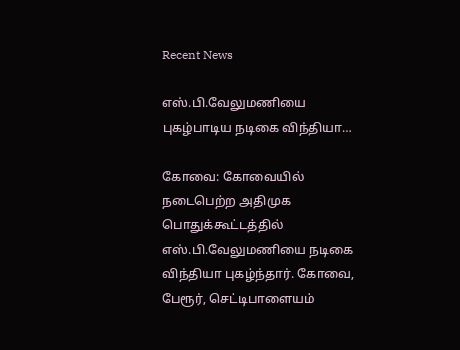Recent News

எஸ்.பி.வேலுமணியை புகழ்பாடிய நடிகை விந்தியா…

கோவை: கோவையில் நடைபெற்ற அதிமுக பொதுக்கூட்டத்தில் எஸ்.பி.வேலுமணியை நடிகை விந்தியா புகழ்ந்தார். கோவை, பேரூர், செட்டிபாளையம்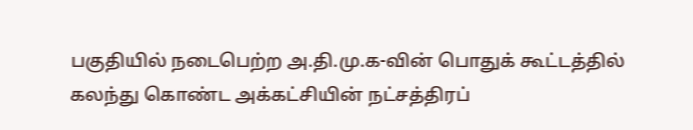பகுதியில் நடைபெற்ற அ.தி.மு.க-வின் பொதுக் கூட்டத்தில் கலந்து கொண்ட அக்கட்சியின் நட்சத்திரப்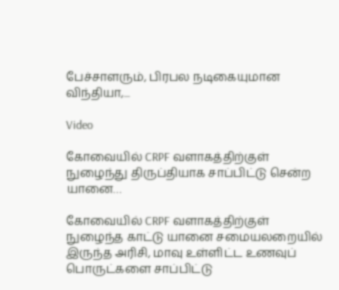பேச்சாளரும், பிரபல நடிகையுமான விந்தியா,...

Video

கோவையில் CRPF வளாகத்திற்குள் நுழைந்து திருப்தியாக சாப்பிட்டு சென்ற யானை…

கோவையில் CRPF வளாகத்திற்குள் நுழைந்த காட்டு யானை சமையலறையில் இருந்த அரிசி, மாவு உள்ளிட்ட உணவுப் பொருட்களை சாப்பிட்டு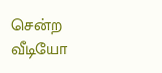சென்ற வீடியோ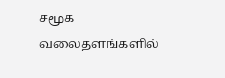சமூக வலைதளங்களில்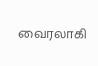வைரலாகி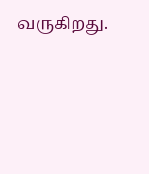வருகிறது.